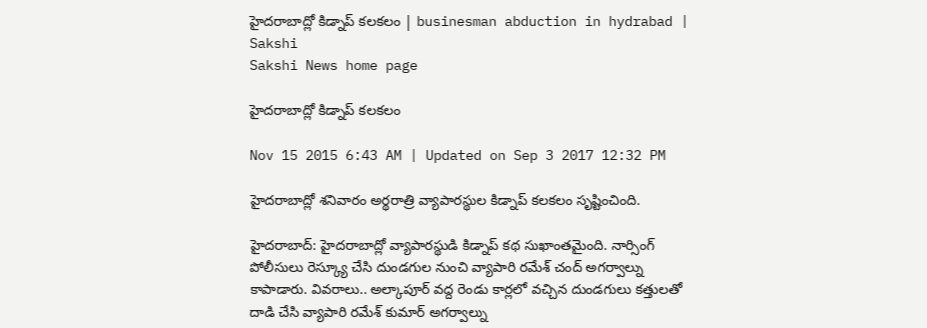హైదరాబాద్లో కిడ్నాప్ కలకలం | businesman abduction in hydrabad | Sakshi
Sakshi News home page

హైదరాబాద్లో కిడ్నాప్ కలకలం

Nov 15 2015 6:43 AM | Updated on Sep 3 2017 12:32 PM

హైదరాబాద్లో శనివారం అర్థరాత్రి వ్యాపారస్థుల కిడ్నాప్ కలకలం సృష్టించింది.

హైదరాబాద్: హైదరాబాద్లో వ్యాపారస్థుడి కిడ్నాప్ కథ సుఖాంతమైంది. నార్సింగ్ పోలీసులు రెస్క్యూ చేసి దుండగుల నుంచి వ్యాపారి రమేశ్ చంద్ అగర్వాల్ను  కాపాడారు. వివరాలు.. అల్కాపూర్ వద్ద రెండు కార్లలో వచ్చిన దుండగులు కత్తులతో దాడి చేసి వ్యాపారి రమేశ్ కుమార్ అగర్వాల్ను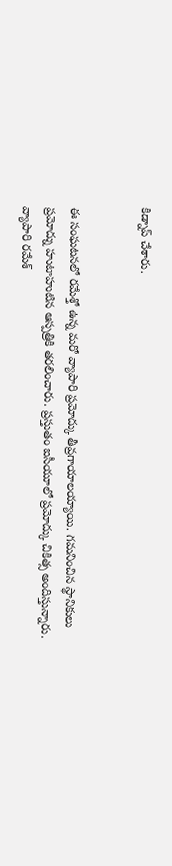కిడ్నాప్ చేశారు.


ఈ సంఘటనలో రమేశ్తో ఉన్న మరో వ్యాపారి ప్రమోద్కు తీవ్రగాయాలయ్యాయి. గమనించిన స్థానికులు ప్రమోద్ను హుటాహుటిన ఆస్పత్రికి తరలించారు. ప్రస్తుతం ఐసీయూలో ప్రమోద్కు చికిత్స అందిస్తున్నారు.  వ్యాపారి రమేశ్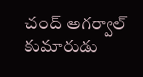చంద్ అగర్వాల్ కుమారుడు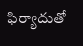ఫిర్యాదుతో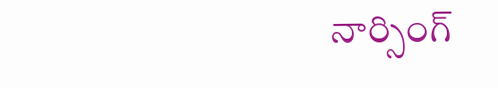నార్సింగ్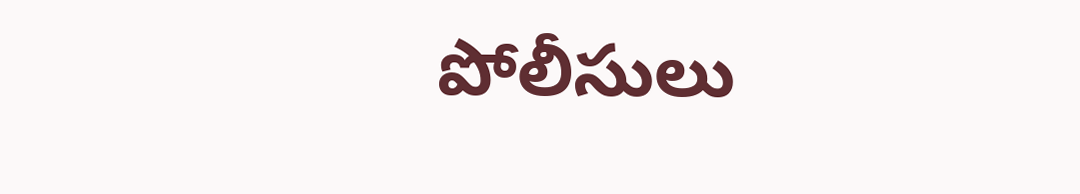పోలీసులు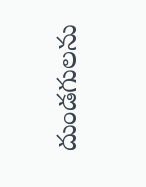దుండగులను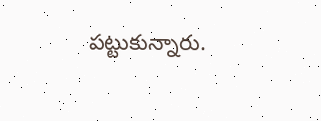పట్టుకున్నారు.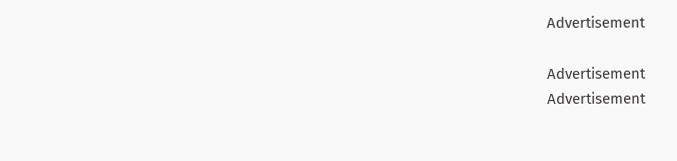Advertisement

Advertisement
Advertisement